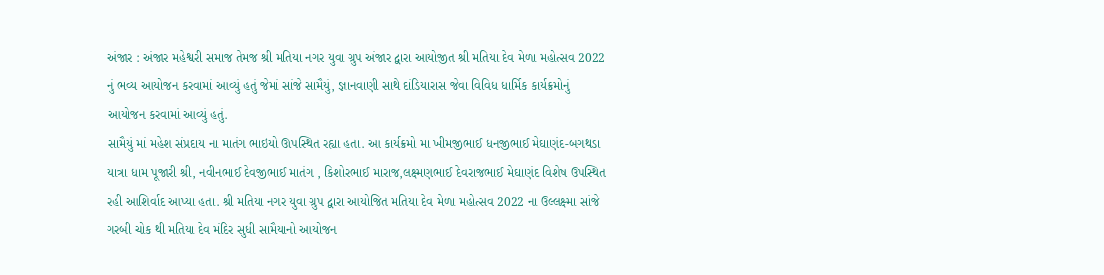અંજાર : અંજાર મહેશ્વરી સમાજ તેમજ શ્રી મતિયા નગર યુવા ગ્રુપ અંજાર દ્વારા આયોજીત શ્રી મતિયા દેવ મેળા મહોત્સવ 2022 નું ભવ્ય આયોજન કરવામાં આવ્યું હતું જેમાં સાંજે સામૈયું, જ્ઞાનવાણી સાથે દાંડિયારાસ જેવા વિવિધ ધાર્મિક કાર્યક્રમોનું આયોજન કરવામાં આવ્યું હતું.
સામૈયું માં મહેશ સંપ્રદાય ના માતંગ ભાઇયો ઊપસ્થિત રહ્યા હતા. આ કાર્યક્રમો મા ખીમજીભાઈ ધનજીભાઈ મેઘાણંદ-બગથડા યાત્રા ધામ પૂજારી શ્રી, નવીનભાઈ દેવજીભાઈ માતંગ , કિશોરભાઈ મારાજ,લક્ષ્મણભાઈ દેવરાજભાઈ મેઘાણંદ વિશેષ ઉપસ્થિત રહી આશિર્વાદ આપ્યા હતા. શ્રી મતિયા નગર યુવા ગ્રુપ દ્વારા આયોજિત મતિયા દેવ મેળા મહોત્સવ 2022 ના ઉલ્લક્ષ્મા સાંજે ગરબી ચોક થી મતિયા દેવ મંદિર સુધી સામૈયાનો આયોજન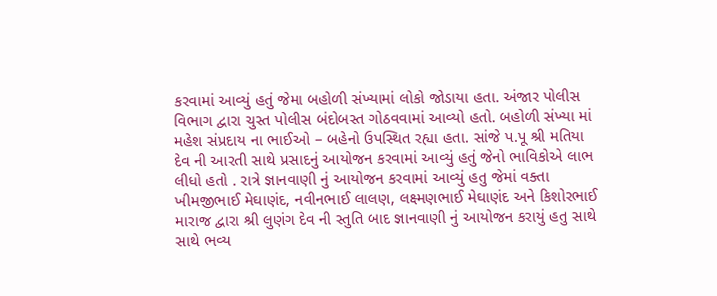કરવામાં આવ્યું હતું જેમા બહોળી સંખ્યામાં લોકો જોડાયા હતા. અંજાર પોલીસ વિભાગ દ્વારા ચુસ્ત પોલીસ બંદોબસ્ત ગોઠવવામાં આવ્યો હતો. બહોળી સંખ્યા માં મહેશ સંપ્રદાય ના ભાઈઓ – બહેનો ઉપસ્થિત રહ્યા હતા. સાંજે પ.પૂ શ્રી મતિયા દેવ ની આરતી સાથે પ્રસાદનું આયોજન કરવામાં આવ્યું હતું જેનો ભાવિકોએ લાભ લીધો હતો . રાત્રે જ્ઞાનવાણી નું આયોજન કરવામાં આવ્યું હતુ જેમાં વક્તા ખીમજીભાઈ મેઘાણંદ, નવીનભાઈ લાલણ, લક્ષ્મણભાઈ મેઘાણંદ અને કિશોરભાઈ મારાજ દ્વારા શ્રી લુણંગ દેવ ની સ્તુતિ બાદ જ્ઞાનવાણી નું આયોજન કરાયું હતુ સાથે સાથે ભવ્ય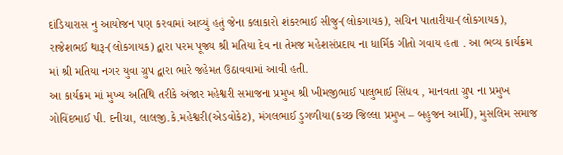દાંડિયારાસ નુ આયોજન પણ કરવામાં આવ્યું હતું જેના કલાકારો શંકરભાઈ સીજુ-(લોકગાયક), સચિન પાતારીયા-(લોકગાયક), રાજેશભઈ થારૂ-(લોકગાયક) દ્વારા પરમ પૂજ્ય શ્રી મતિયા દેવ ના તેમજ મહેશસંપ્રદાય ના ધાર્મિક ગીતો ગવાય હતા . આ ભવ્ય કાર્યક્રમ માં શ્રી મતિયા નગર યુવા ગ્રુપ દ્વારા ભારે જહેમત ઉઠાવવામાં આવી હતી.
આ કાર્યક્રમ માં મુખ્ય અતિથિ તરીકે અંજાર મહેશ્વરી સમાજના પ્રમુખ શ્રી ખીમજીભાઈ પાલુભાઈ સિંધવ , માનવતા ગ્રુપ ના પ્રમુખ ગોવિંદભાઈ પી. દનીચા, લાલજી.કે.મહેશ્વરી(એડવોકેટ), મંગલભાઈ ડુગળીયા(કચ્છ જિલ્લા પ્રમુખ – બહુજન આર્મી), મુસલિમ સમાજ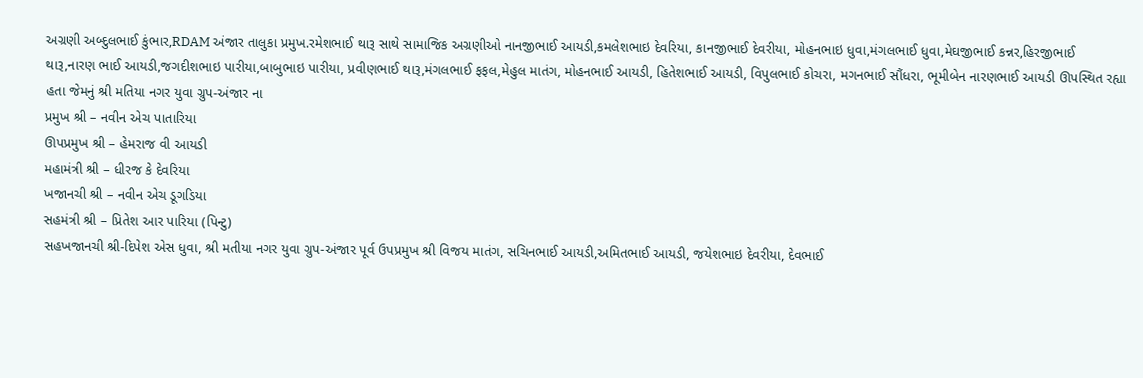અગ્રણી અબ્દુલભાઈ કુંભાર,RDAM અંજાર તાલુકા પ્રમુખ.રમેશભાઈ થારૂ સાથે સામાજિક અગ્રણીઓ નાનજીભાઈ આયડી,કમલેશભાઇ દેવરિયા, કાનજીભાઈ દેવરીયા, મોહનભાઇ ધુવા,મંગલભાઈ ધુવા,મેઘજીભાઈ કન્નર,હિરજીભાઈ થારૂ,નારણ ભાઈ આયડી,જગદીશભાઇ પારીયા,બાબુભાઇ પારીયા, પ્રવીણભાઈ થારૂ,મંગલભાઈ ફફલ,મેહુલ માતંગ, મોહનભાઈ આયડી, હિતેશભાઈ આયડી, વિપુલભાઈ કોચરા, મગનભાઈ સૌંધરા, ભૂમીબેન નારણભાઈ આયડી ઊપસ્થિત રહ્યા હતા જેમનું શ્રી મતિયા નગર યુવા ગ્રુપ-અંજાર ના
પ્રમુખ શ્રી – નવીન એચ પાતારિયા
ઊપપ્રમુખ શ્રી – હેમરાજ વી આયડી
મહામંત્રી શ્રી – ધીરજ કે દેવરિયા
ખજાનચી શ્રી – નવીન એચ ડૂગડિયા
સહમંત્રી શ્રી – પ્રિતેશ આર પારિયા (પિન્ટુ)
સહખજાનચી શ્રી-દિપેશ એસ ધુવા, શ્રી મતીયા નગર યુવા ગ્રુપ-અંજાર પૂર્વ ઉપપ્રમુખ શ્રી વિજય માતંગ, સચિનભાઈ આયડી,અમિતભાઈ આયડી, જયેશભાઇ દેવરીયા, દેવભાઈ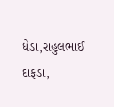ધેડા,રાહુલભાઈ દાફડા,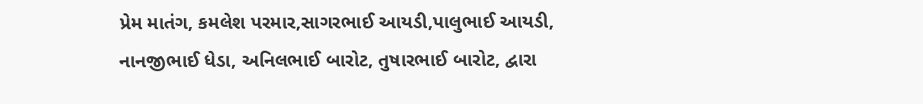પ્રેમ માતંગ, કમલેશ પરમાર,સાગરભાઈ આયડી,પાલુભાઈ આયડી, નાનજીભાઈ ધેડા, અનિલભાઈ બારોટ, તુષારભાઈ બારોટ, દ્વારા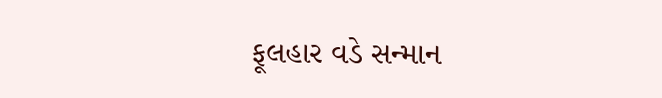ફૂલહાર વડે સન્માન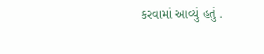કરવામાં આવ્યું હતું .